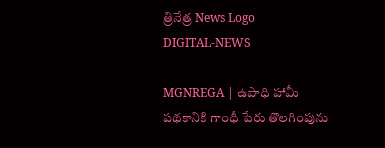త్రినేత్ర News Logo
DIGITAL-NEWS

MGNREGA | ఉపాధి హామీ ప‌థ‌కానికి గాంధీ పేరు తొల‌గింపును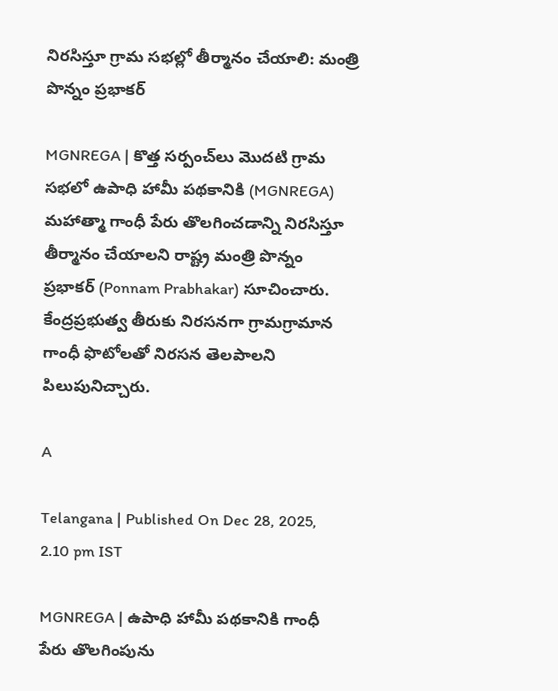నిర‌సిస్తూ గ్రామ స‌భ‌ల్లో తీర్మానం చేయాలి: మంత్రి పొన్నం ప్ర‌భాక‌ర్‌

MGNREGA | కొత్త సర్పంచ్‌లు మొదటి గ్రామ సభలో ఉపాధి హామీ పథకానికి (MGNREGA) మహాత్మా గాంధీ పేరు తొలగించడాన్ని నిరసిస్తూ తీర్మానం చేయాలని రాష్ట్ర మంత్రి పొన్నం ప్ర‌భాక‌ర్ (Ponnam Prabhakar) సూచించారు. కేంద్ర‌ప్ర‌భుత్వ తీరుకు నిర‌స‌న‌గా గ్రామ‌గ్రామాన గాంధీ ఫొటోల‌తో నిర‌స‌న తెల‌పాల‌ని పిలుపునిచ్చారు.

A

Telangana | Published On Dec 28, 2025, 2.10 pm IST

MGNREGA | ఉపాధి హామీ ప‌థ‌కానికి గాంధీ పేరు తొల‌గింపును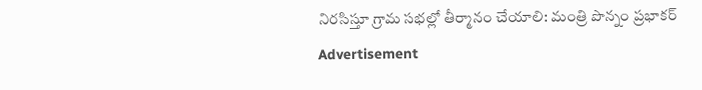నిర‌సిస్తూ గ్రామ స‌భ‌ల్లో తీర్మానం చేయాలి: మంత్రి పొన్నం ప్ర‌భాక‌ర్‌
Advertisement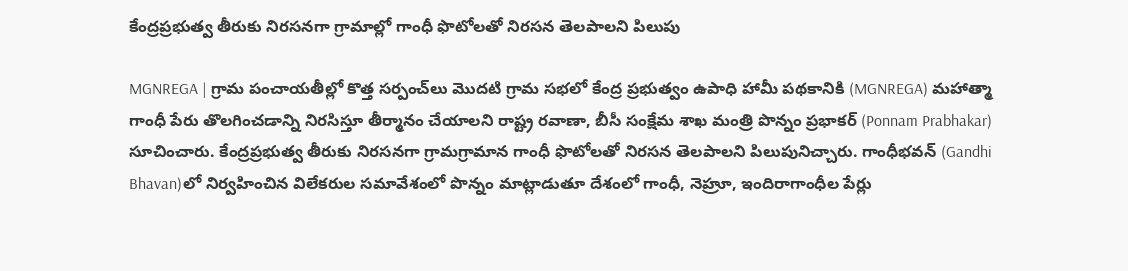కేంద్ర‌ప్ర‌భుత్వ తీరుకు నిర‌స‌న‌గా గ్రామాల్లో గాంధీ ఫొటోల‌తో నిర‌స‌న తెల‌పాల‌ని పిలుపు

MGNREGA | గ్రామ పంచాయతీల్లో కొత్త సర్పంచ్‌లు మొదటి గ్రామ సభలో కేంద్ర ప్రభుత్వం ఉపాధి హామీ పథకానికి (MGNREGA) మహాత్మా గాంధీ పేరు తొలగించడాన్ని నిరసిస్తూ తీర్మానం చేయాలని రాష్ట్ర ర‌వాణా, బీసీ సంక్షేమ శాఖ మంత్రి పొన్నం ప్ర‌భాక‌ర్ (Ponnam Prabhakar) సూచించారు. కేంద్ర‌ప్ర‌భుత్వ తీరుకు నిర‌స‌న‌గా గ్రామ‌గ్రామాన గాంధీ ఫొటోల‌తో నిర‌స‌న తెల‌పాల‌ని పిలుపునిచ్చారు. గాంధీభ‌వ‌న్‌ (Gandhi Bhavan)లో నిర్వ‌హించిన విలేక‌రుల స‌మావేశంలో పొన్నం మాట్లాడుతూ దేశంలో గాంధీ, నెహ్రూ, ఇందిరాగాంధీల పేర్లు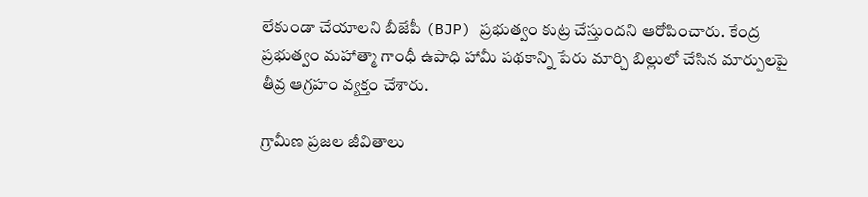లేకుండా చేయాలని బీజేపీ (BJP) ప్రభుత్వం కుట్ర చేస్తుందని ఆరోపించారు. కేంద్ర ప్రభుత్వం మహాత్మా గాంధీ ఉపాధి హామీ పథకాన్ని పేరు మార్చి బిల్లులో చేసిన మార్పులపై తీవ్ర ఆగ్రహం వ్యక్తం చేశారు.

గ్రామీణ ప్ర‌జ‌ల జీవితాలు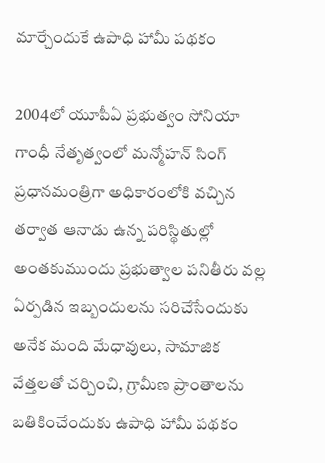మార్చేందుకే ఉపాధి హామీ ప‌థ‌కం

2004లో యూపీఏ ప్రభుత్వం సోనియా గాంధీ నేతృత్వంలో మన్మోహన్ సింగ్ ప్రధానమంత్రిగా అధికారంలోకి వచ్చిన తర్వాత ఆనాడు ఉన్న పరిస్థితుల్లో అంత‌కుముందు ప్రభుత్వాల పనితీరు వల్ల ఏర్పడిన ఇబ్బందులను స‌రిచేసేందుకు అనేక మంది మేధావులు, సామాజిక వేత్తలతో చ‌ర్చించి, గ్రామీణ ప్రాంతాలను బతికించేందుకు ఉపాధి హామీ పథకం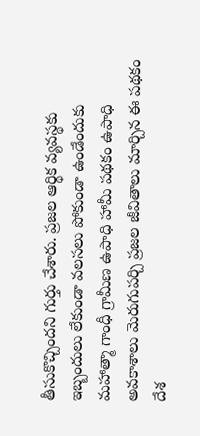తీసుకొచ్చిందని గుర్తు చేశారు. ప్రజల ఆర్థిక వ్యవస్థకు ఇబ్బందులు లేకుండా వలసలు పోకుండా ఉండేందుకు మహాత్మా గాంధీ గ్రామీణ ఉపాధి హామీ పథకం ఉపాధి అవకాశాలు మెరుగుపర్చి ప్రజల జీవితాలు మార్చిన ఈ పథకం దేశ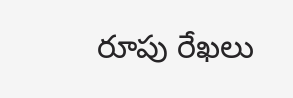రూపు రేఖలు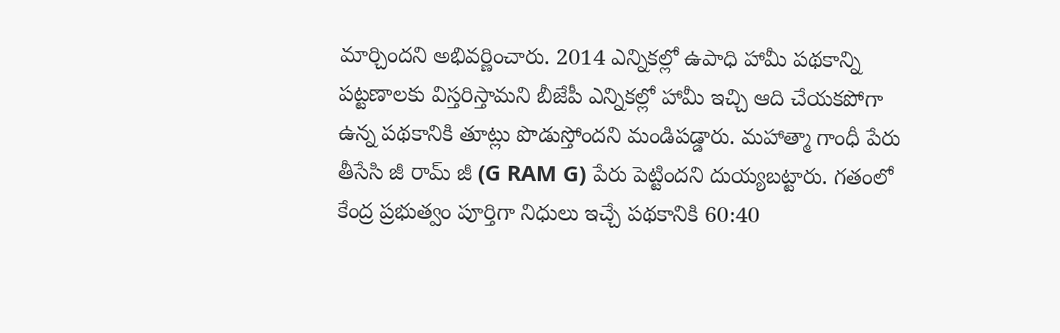మార్చిందని అభివర్ణించారు. 2014 ఎన్నికల్లో ఉపాధి హామీ పథకాన్ని పట్టణాలకు విస్తరిస్తామని బీజేపీ ఎన్నికల్లో హామీ ఇచ్చి ఆది చేయకపోగా ఉన్న పథకానికి తూట్లు పొడుస్తోందని మండిప‌డ్డారు. మహాత్మా గాంధీ పేరు తీసేసి జీ రామ్ జీ (G RAM G) పేరు పెట్టింద‌ని దుయ్య‌బ‌ట్టారు. గతంలో కేంద్ర ప్రభుత్వం పూర్తిగా నిధులు ఇచ్చే ప‌థ‌కానికి 60:40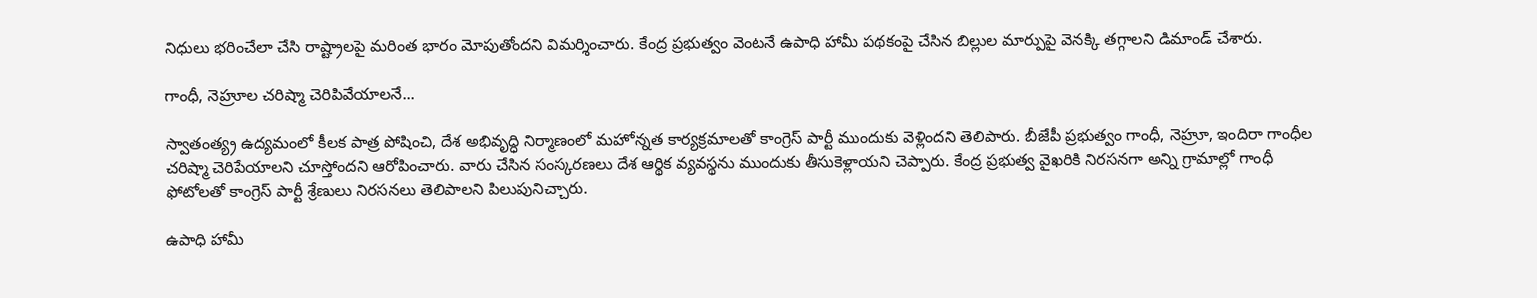నిధులు భరించేలా చేసి రాష్ట్రాలపై మరింత భారం మోపుతోంద‌ని విమర్శించారు. కేంద్ర ప్రభుత్వం వెంటనే ఉపాధి హామీ పథకంపై చేసిన బిల్లుల మార్పుపై వెనక్కి త‌గ్గాల‌ని డిమాండ్ చేశారు.

గాంధీ, నెహ్రూల చ‌రిష్మా చెరిపివేయాల‌నే...

స్వాతంత్య్ర ఉద్యమంలో కీలక పాత్ర పోషించి, దేశ అభివృద్ధి నిర్మాణంలో మహోన్నత కార్యక్రమాలతో కాంగ్రెస్ పార్టీ ముందుకు వెళ్లిందని తెలిపారు. బీజేపీ ప్రభుత్వం గాంధీ, నెహ్రూ, ఇందిరా గాంధీల చరిష్మా చెరిపేయాలని చూస్తోందని ఆరోపించారు. వారు చేసిన సంస్కరణలు దేశ ఆర్థిక వ్యవస్థను ముందుకు తీసుకెళ్లాయ‌ని చెప్పారు. కేంద్ర ప్రభుత్వ వైఖరికి నిరసనగా అన్ని గ్రామాల్లో గాంధీ ఫోటోలతో కాంగ్రెస్ పార్టీ శ్రేణులు నిరసనలు తెలిపాలని పిలుపునిచ్చారు.

ఉపాధి హామీ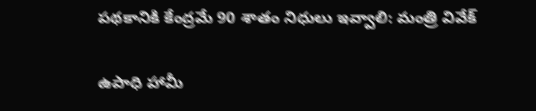ప‌థ‌కానికి కేంద్రమే 90 శాతం నిధులు ఇవ్వాలి: మంత్రి వివేక్

ఉపాధి హామీ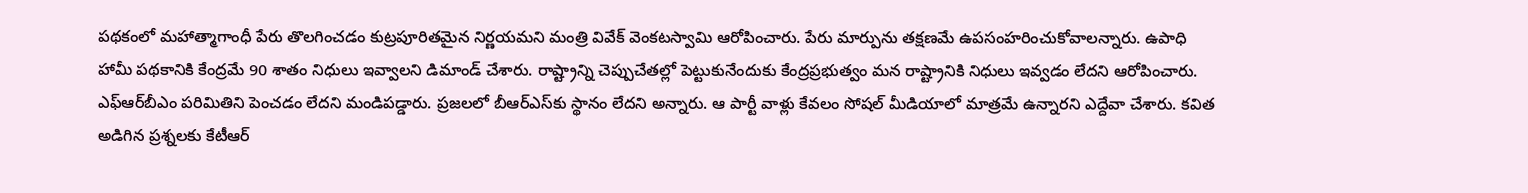ప‌థ‌కంలో మ‌హాత్మాగాంధీ పేరు తొల‌గించ‌డం కుట్రపూరిత‌మైన నిర్ణ‌య‌మ‌ని మంత్రి వివేక్ వెంక‌ట‌స్వామి ఆరోపించారు. పేరు మార్పును త‌క్ష‌ణ‌మే ఉప‌సంహ‌రించుకోవాల‌న్నారు. ఉపాధి హామీ ప‌థ‌కానికి కేంద్రమే 90 శాతం నిధులు ఇవ్వాలని డిమాండ్ చేశారు. రాష్ట్రాన్ని చెప్పుచేత‌ల్లో పెట్టుకునేందుకు కేంద్ర‌ప్ర‌భుత్వం మన రాష్ట్రానికి నిధులు ఇవ్వ‌డం లేద‌ని ఆరోపించారు. ఎఫ్ఆర్‌బీఎం ప‌రిమితిని పెంచ‌డం లేద‌ని మండిప‌డ్డారు. ప్ర‌జ‌ల‌లో బీఆర్ఎస్‌కు స్థానం లేద‌ని అన్నారు. ఆ పార్టీ వాళ్లు కేవ‌లం సోష‌ల్ మీడియాలో మాత్ర‌మే ఉన్నార‌ని ఎద్దేవా చేశారు. క‌విత అడిగిన ప్ర‌శ్న‌ల‌కు కేటీఆర్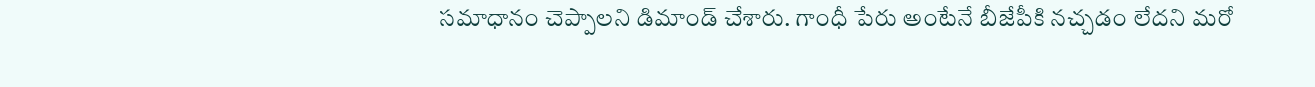స‌మాధానం చెప్పాల‌ని డిమాండ్ చేశారు. గాంధీ పేరు అంటేనే బీజేపీకి న‌చ్చ‌డం లేద‌ని మ‌రో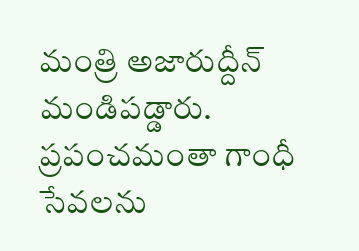మంత్రి అజారుద్దీన్ మండిప‌డ్డారు. ప్రపంచ‌మంతా గాంధీ సేవ‌ల‌ను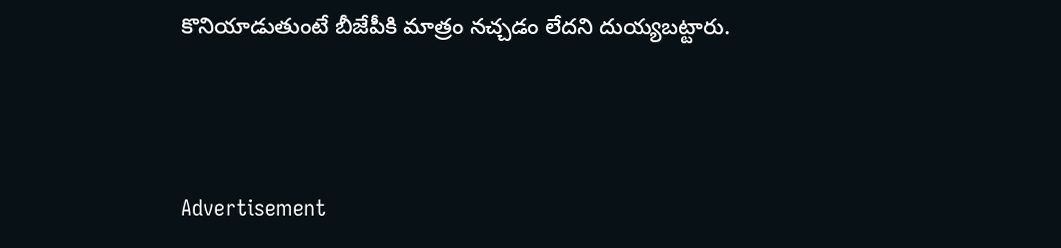కొనియాడుతుంటే బీజేపీకి మాత్రం న‌చ్చ‌డం లేద‌ని దుయ్య‌బ‌ట్టారు.



Advertisement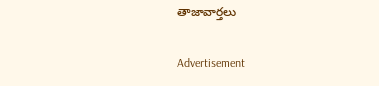తాజావార్తలు

Advertisement